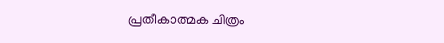പ്രതീകാത്മക ചിത്രം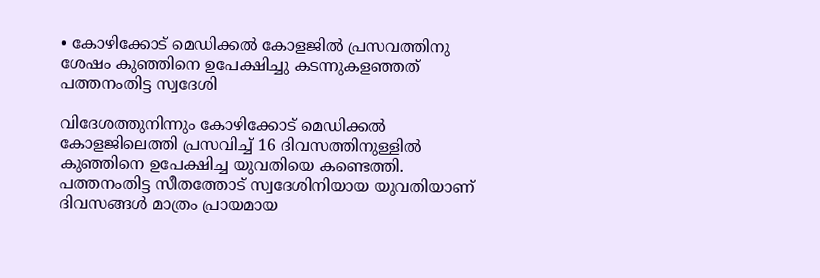• കോഴിക്കോട് മെഡിക്കല്‍ കോളജില്‍ പ്രസവത്തിനു ശേഷം കുഞ്ഞിനെ ഉപേക്ഷിച്ചു കടന്നുകളഞ്ഞത് പത്തനംതിട്ട സ്വദേശി

വിദേശത്തുനിന്നും കോഴിക്കോട് മെഡിക്കല്‍ കോളജിലെത്തി പ്രസവിച്ച് 16 ദിവസത്തിനുള്ളില്‍ കുഞ്ഞിനെ ഉപേക്ഷിച്ച യുവതിയെ കണ്ടെത്തി. പത്തനംതിട്ട സീതത്തോട് സ്വദേശിനിയായ യുവതിയാണ് ദിവസങ്ങള്‍ മാത്രം പ്രായമായ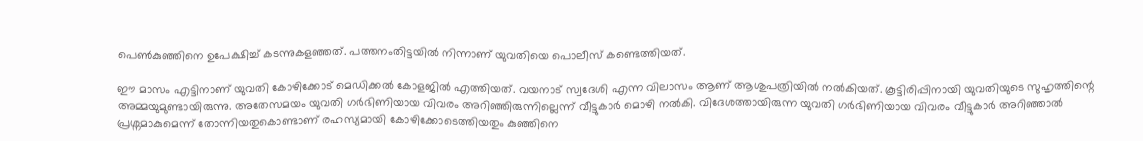പെണ്‍കുഞ്ഞിനെ ഉപേക്ഷിച്ച് കടന്നുകളഞ്ഞത്. പത്തനംതിട്ടയില്‍ നിന്നാണ് യുവതി‌യെ പൊലീസ് കണ്ടെത്തിയത്.

ഈ മാസം എട്ടിനാണ് യുവതി കോഴിക്കോട് മെഡിക്കൽ കോളജിൽ എത്തിയത്. വയനാട് സ്വദേശി എന്ന വിലാസം ആണ് ആശുപത്രിയിൽ നൽകിയത്. കൂട്ടിരിപ്പിനായി യുവതിയുടെ സുഹൃത്തിന്റെ അമ്മയുമുണ്ടായിരുന്നു. അതേസമയം യുവതി ഗര്‍ഭിണിയായ വിവരം അറിഞ്ഞിരുന്നില്ലെന്ന് വീട്ടുകാര്‍ മൊഴി നല്‍കി. വിദേശത്തായിരുന്ന യുവതി ഗര്‍ഭിണിയായ വിവരം വീട്ടുകാര്‍ അറിഞ്ഞാല്‍ പ്രശ്നമാകുമെന്ന് തോന്നിയതുകൊണ്ടാണ് രഹസ്യമായി കോഴിക്കോടെത്തിയതും കു‍‍ഞ്ഞിനെ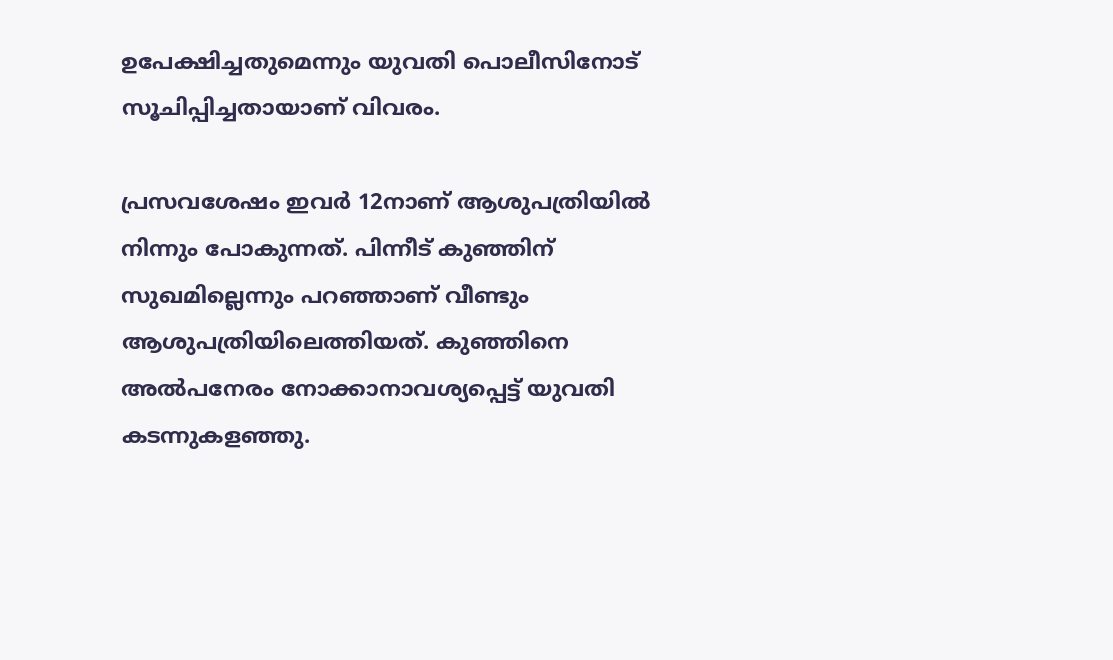ഉപേക്ഷിച്ചതുമെന്നും യുവതി പൊലീസിനോട് സൂചിപ്പിച്ചതായാണ് വിവരം.

പ്രസവശേഷം ഇവര്‍ 12നാണ് ആശുപത്രിയില്‍ നിന്നും പോകുന്നത്. പിന്നീട് കുഞ്ഞിന് സുഖമില്ലെന്നും പറഞ്ഞാണ് വീണ്ടും ആശുപത്രിയിലെത്തിയത്. കുഞ്ഞിനെ അല്‍പനേരം നോക്കാനാവശ്യപ്പെട്ട് യുവതി കടന്നുകളഞ്ഞു.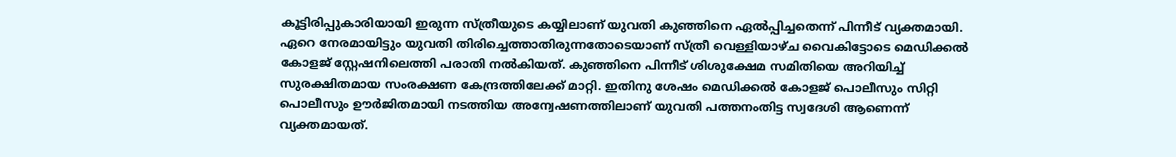കൂട്ടിരിപ്പുകാരിയായി ഇരുന്ന സ്ത്രീയുടെ കയ്യിലാണ് യുവതി കുഞ്ഞിനെ ഏല്‍‍പ്പിച്ചതെന്ന് പിന്നീട് വ്യക്തമായി. ഏറെ നേരമായിട്ടും യുവതി തിരിച്ചെത്താതിരുന്നതോടെയാണ് സ്ത്രീ വെള്ളിയാഴ്ച വൈകിട്ടോടെ മെഡിക്കല്‍ കോളജ് സ്റ്റേഷനിലെത്തി പരാതി നല്‍കിയത്. കുഞ്ഞിനെ പിന്നീട് ശിശുക്ഷേമ സമിതിയെ അറിയിച്ച് സുരക്ഷിതമായ സംരക്ഷണ കേന്ദ്രത്തിലേക്ക് മാറ്റി. ഇതിനു ശേഷം മെഡിക്കൽ കോളജ് പൊലീസും സിറ്റി പൊലീസും ഊർജിതമായി നടത്തിയ അന്വേഷണത്തിലാണ് യുവതി പത്തനംതിട്ട സ്വദേശി ആണെന്ന് വ്യക്തമായത്.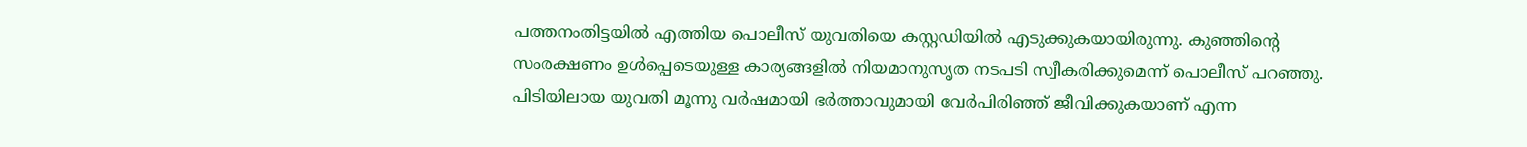പത്തനംതിട്ടയിൽ എത്തിയ പൊലീസ് യുവതിയെ കസ്റ്റഡിയിൽ എടുക്കുകയായിരുന്നു. കുഞ്ഞിന്റെ സംരക്ഷണം ഉൾപ്പെടെയുള്ള കാര്യങ്ങളിൽ നിയമാനുസൃത നടപടി സ്വീകരിക്കുമെന്ന് പൊലീസ് പറഞ്ഞു. പിടിയിലായ യുവതി മൂന്നു വർഷമായി ഭർത്താവുമായി വേർപിരിഞ്ഞ് ജീവിക്കുകയാണ് എന്ന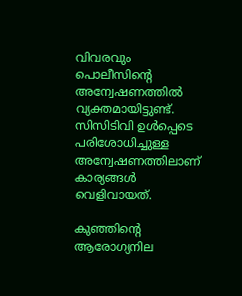വിവരവും പൊലീസിന്റെ അന്വേഷണത്തിൽ വ്യക്തമായിട്ടുണ്ട്. സിസിടിവി ഉള്‍പ്പെടെ പരിശോധിച്ചുള്ള അന്വേഷണത്തിലാണ് കാര്യങ്ങള്‍ വെളിവായത്.

കുഞ്ഞിന്റെ ആരോഗ്യനില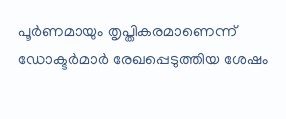പൂർണമായും തൃപ്തികരമാണെന്ന് ഡോക്ടർമാർ രേഖപ്പെടുത്തിയ ശേഷം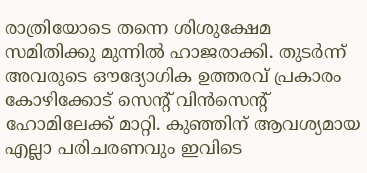രാത്രിയോടെ തന്നെ ശിശുക്ഷേമ സമിതിക്കു മുന്നിൽ ഹാജരാക്കി. തുടർന്ന് അവരുടെ ഔദ്യോഗിക ഉത്തരവ് പ്രകാരം കോഴിക്കോട് സെന്റ് വിൻസെന്റ് ഹോമിലേക്ക് മാറ്റി. കുഞ്ഞിന് ആവശ്യമായ എല്ലാ പരിചരണവും ഇവിടെ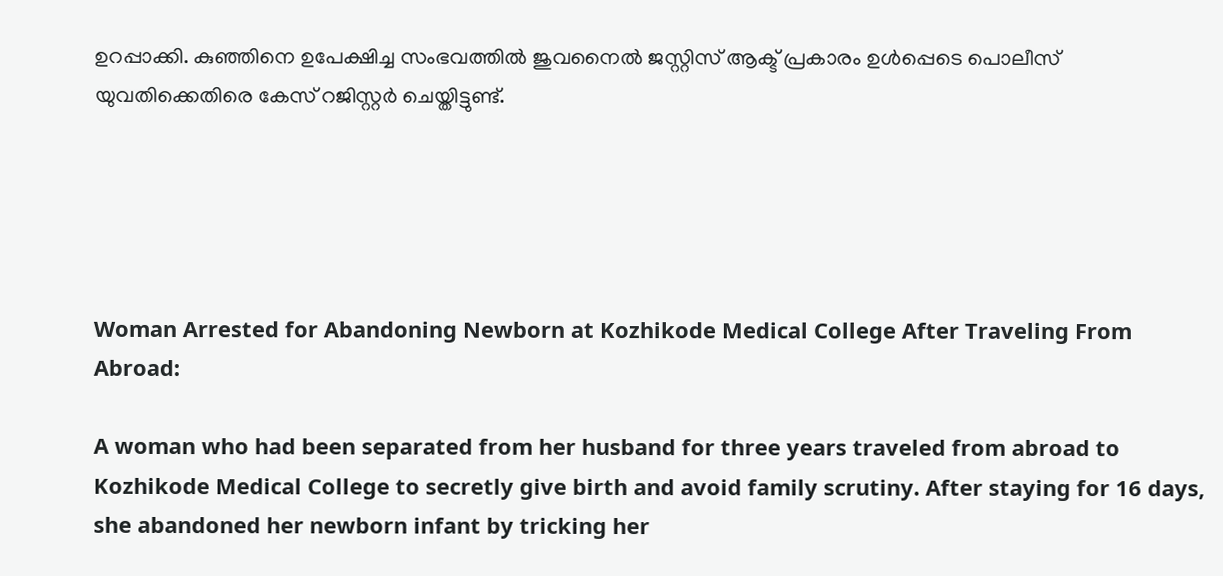ഉറപ്പാക്കി. കുഞ്ഞിനെ ഉപേക്ഷിച്ച സംഭവത്തിൽ ജുവനൈൽ ജസ്റ്റിസ് ആക്ട് പ്രകാരം ഉൾപ്പെടെ പൊലീസ് യുവതിക്കെതിരെ കേസ് റജിസ്റ്റർ ചെയ്തിട്ടുണ്ട്.





Woman Arrested for Abandoning Newborn at Kozhikode Medical College After Traveling From Abroad:

A woman who had been separated from her husband for three years traveled from abroad to Kozhikode Medical College to secretly give birth and avoid family scrutiny. After staying for 16 days, she abandoned her newborn infant by tricking her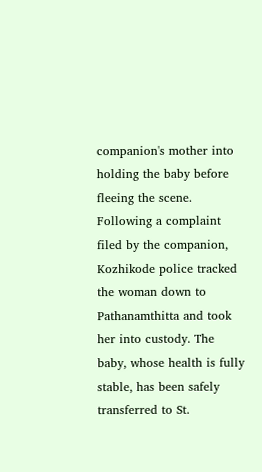companion's mother into holding the baby before fleeing the scene. Following a complaint filed by the companion, Kozhikode police tracked the woman down to Pathanamthitta and took her into custody. The baby, whose health is fully stable, has been safely transferred to St.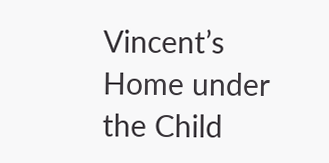Vincent’s Home under the Child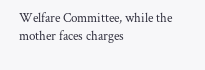Welfare Committee, while the mother faces charges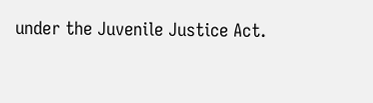under the Juvenile Justice Act.